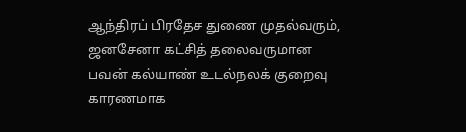ஆந்திரப் பிரதேச துணை முதல்வரும், ஜனசேனா கட்சித் தலைவருமான பவன் கல்யாண் உடல்நலக் குறைவு காரணமாக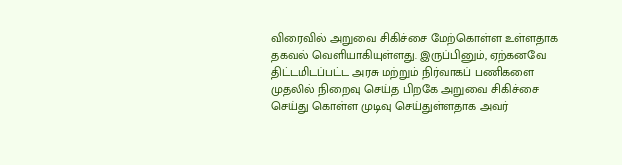விரைவில் அறுவை சிகிச்சை மேற்கொள்ள உள்ளதாக தகவல் வெளியாகியுள்ளது. இருப்பினும், ஏற்கனவே திட்டமிடப்பட்ட அரசு மற்றும் நிர்வாகப் பணிகளை முதலில் நிறைவு செய்த பிறகே அறுவை சிகிச்சை செய்து கொள்ள முடிவு செய்துள்ளதாக அவர்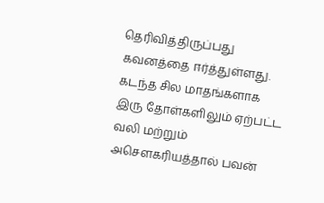தெரிவித்திருப்பது கவனத்தை ஈர்த்துள்ளது.
கடந்த சில மாதங்களாக இரு தோள்களிலும் ஏற்பட்ட வலி மற்றும் அசௌகரியத்தால் பவன்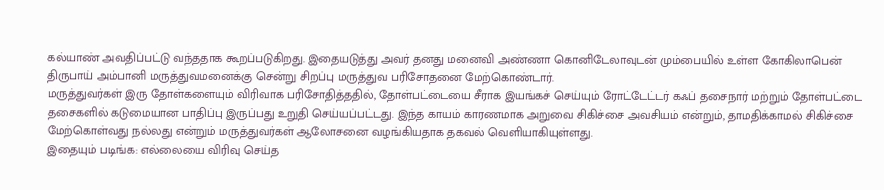கல்யாண் அவதிப்பட்டு வந்ததாக கூறப்படுகிறது. இதையடுத்து அவர் தனது மனைவி அண்ணா கொனிடேலாவுடன் மும்பையில் உள்ள கோகிலாபென் திருபாய் அம்பானி மருத்துவமனைக்கு சென்று சிறப்பு மருத்துவ பரிசோதனை மேற்கொண்டார்.
மருத்துவர்கள் இரு தோள்களையும் விரிவாக பரிசோதித்ததில், தோள்பட்டையை சீராக இயங்கச் செய்யும் ரோட்டேட்டர் கஃப் தசைநார் மற்றும் தோள்பட்டை தசைகளில் கடுமையான பாதிப்பு இருப்பது உறுதி செய்யப்பட்டது. இந்த காயம் காரணமாக அறுவை சிகிச்சை அவசியம் என்றும், தாமதிக்காமல் சிகிச்சை மேற்கொள்வது நல்லது என்றும் மருத்துவர்கள் ஆலோசனை வழங்கியதாக தகவல் வெளியாகியுள்ளது.
இதையும் படிங்க: எல்லையை விரிவு செய்த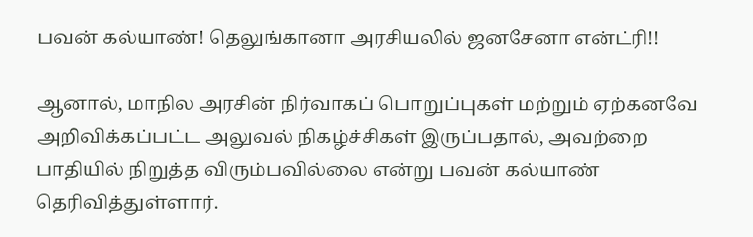பவன் கல்யாண்! தெலுங்கானா அரசியலில் ஜனசேனா என்ட்ரி!!

ஆனால், மாநில அரசின் நிர்வாகப் பொறுப்புகள் மற்றும் ஏற்கனவே அறிவிக்கப்பட்ட அலுவல் நிகழ்ச்சிகள் இருப்பதால், அவற்றை பாதியில் நிறுத்த விரும்பவில்லை என்று பவன் கல்யாண் தெரிவித்துள்ளார்.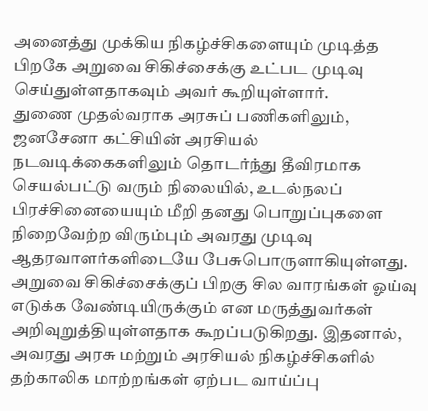அனைத்து முக்கிய நிகழ்ச்சிகளையும் முடித்த பிறகே அறுவை சிகிச்சைக்கு உட்பட முடிவு செய்துள்ளதாகவும் அவர் கூறியுள்ளார்.
துணை முதல்வராக அரசுப் பணிகளிலும், ஜனசேனா கட்சியின் அரசியல் நடவடிக்கைகளிலும் தொடர்ந்து தீவிரமாக செயல்பட்டு வரும் நிலையில், உடல்நலப் பிரச்சினையையும் மீறி தனது பொறுப்புகளை நிறைவேற்ற விரும்பும் அவரது முடிவு ஆதரவாளர்களிடையே பேசுபொருளாகியுள்ளது.
அறுவை சிகிச்சைக்குப் பிறகு சில வாரங்கள் ஓய்வு எடுக்க வேண்டியிருக்கும் என மருத்துவர்கள் அறிவுறுத்தியுள்ளதாக கூறப்படுகிறது. இதனால், அவரது அரசு மற்றும் அரசியல் நிகழ்ச்சிகளில் தற்காலிக மாற்றங்கள் ஏற்பட வாய்ப்பு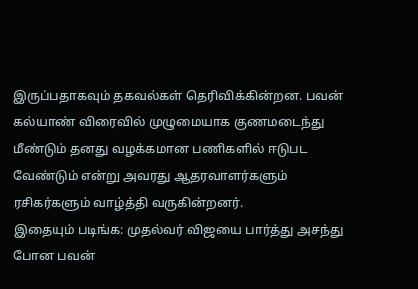இருப்பதாகவும் தகவல்கள் தெரிவிக்கின்றன. பவன் கல்யாண் விரைவில் முழுமையாக குணமடைந்து மீண்டும் தனது வழக்கமான பணிகளில் ஈடுபட வேண்டும் என்று அவரது ஆதரவாளர்களும் ரசிகர்களும் வாழ்த்தி வருகின்றனர்.
இதையும் படிங்க: முதல்வர் விஜயை பார்த்து அசந்து போன பவன்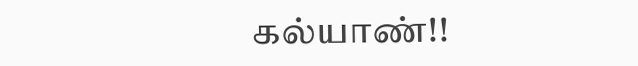கல்யாண்!!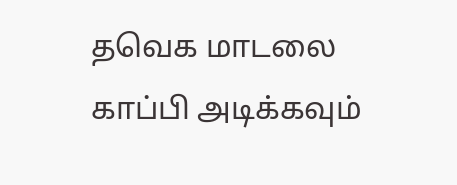தவெக மாடலை காப்பி அடிக்கவும்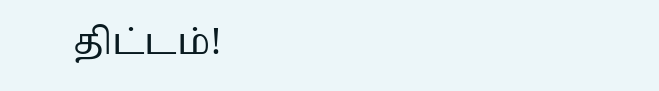திட்டம்!